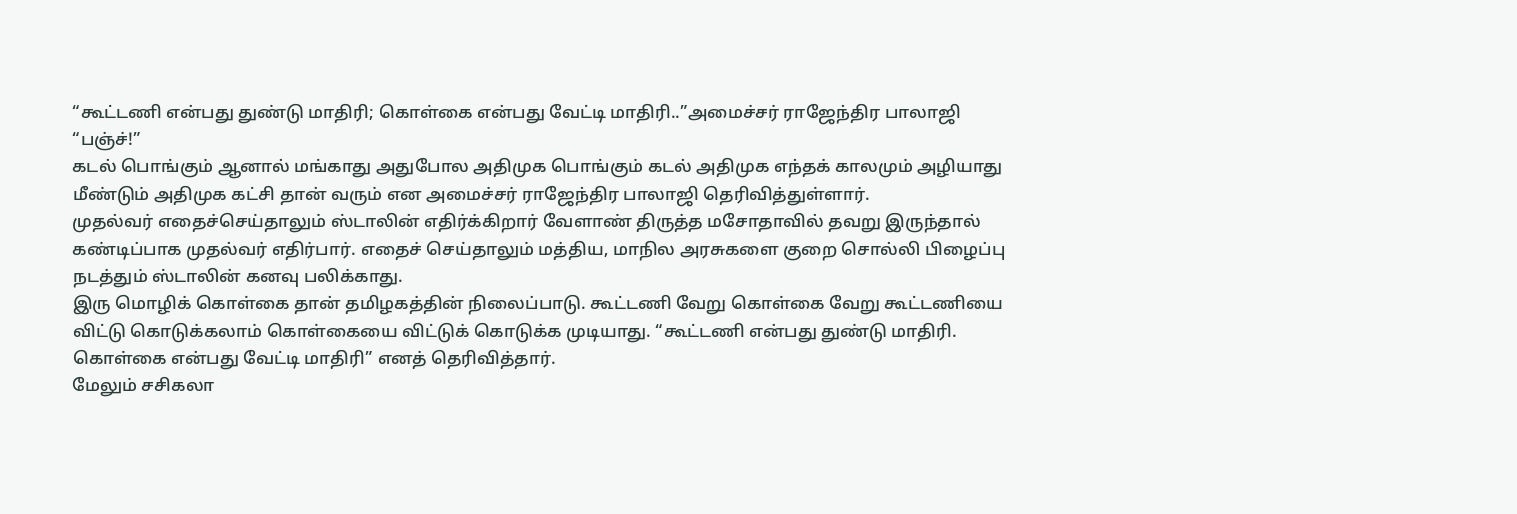“கூட்டணி என்பது துண்டு மாதிரி; கொள்கை என்பது வேட்டி மாதிரி..”அமைச்சர் ராஜேந்திர பாலாஜி “பஞ்ச்!”
கடல் பொங்கும் ஆனால் மங்காது அதுபோல அதிமுக பொங்கும் கடல் அதிமுக எந்தக் காலமும் அழியாது மீண்டும் அதிமுக கட்சி தான் வரும் என அமைச்சர் ராஜேந்திர பாலாஜி தெரிவித்துள்ளார்.
முதல்வர் எதைச்செய்தாலும் ஸ்டாலின் எதிர்க்கிறார் வேளாண் திருத்த மசோதாவில் தவறு இருந்தால் கண்டிப்பாக முதல்வர் எதிர்பார். எதைச் செய்தாலும் மத்திய, மாநில அரசுகளை குறை சொல்லி பிழைப்பு நடத்தும் ஸ்டாலின் கனவு பலிக்காது.
இரு மொழிக் கொள்கை தான் தமிழகத்தின் நிலைப்பாடு. கூட்டணி வேறு கொள்கை வேறு கூட்டணியை விட்டு கொடுக்கலாம் கொள்கையை விட்டுக் கொடுக்க முடியாது. “கூட்டணி என்பது துண்டு மாதிரி. கொள்கை என்பது வேட்டி மாதிரி” எனத் தெரிவித்தார்.
மேலும் சசிகலா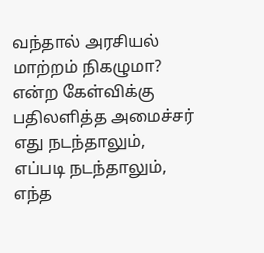வந்தால் அரசியல் மாற்றம் நிகழுமா? என்ற கேள்விக்கு பதிலளித்த அமைச்சர் எது நடந்தாலும், எப்படி நடந்தாலும், எந்த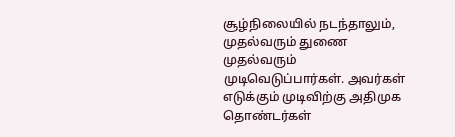சூழ்நிலையில் நடந்தாலும், முதல்வரும் துணை முதல்வரும் முடிவெடுப்பார்கள். அவர்கள் எடுக்கும் முடிவிற்கு அதிமுக தொண்டர்கள்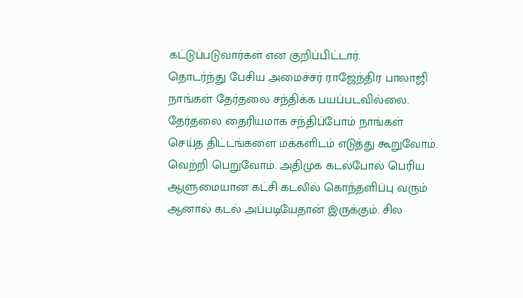கட்டுப்படுவார்கள் என குறிப்பிட்டார்.
தொடர்ந்து பேசிய அமைச்சர் ராஜேந்திர பாலாஜி நாங்கள் தேர்தலை சந்திக்க பயப்படவில்லை. தேர்தலை தைரியமாக சந்திப்போம் நாங்கள் செய்த திட்டங்களை மக்களிடம் எடுத்து கூறுவோம். வெற்றி பெறுவோம். அதிமுக கடல்போல் பெரிய ஆளுமையான கட்சி கடலில் கொந்தளிப்பு வரும் ஆனால் கடல் அப்படியேதான் இருக்கும். சில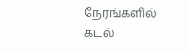நேரங்களில் கடல்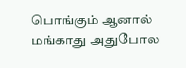பொங்கும் ஆனால் மங்காது அதுபோல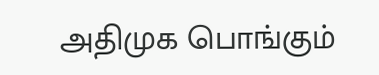அதிமுக பொங்கும்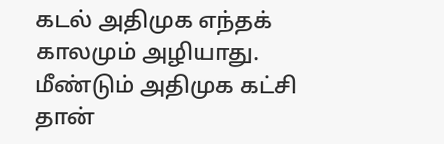கடல் அதிமுக எந்தக் காலமும் அழியாது. மீண்டும் அதிமுக கட்சி தான்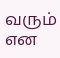வரும் என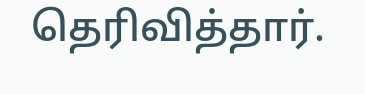தெரிவித்தார்.